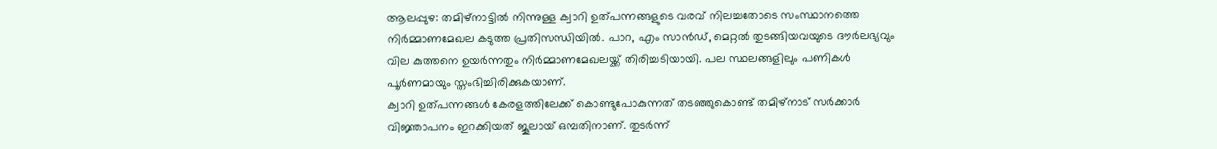ആലപ്പുഴ: തമിഴ്നാട്ടിൽ നിന്നുള്ള ക്വാറി ഉത്പന്നങ്ങളുടെ വരവ് നിലച്ചതോടെ സംസ്ഥാനത്തെ നിർമ്മാണമേഖല കടുത്ത പ്രതിസന്ധിയിൽ. പാറ, എം സാൻഡ്, മെറ്റൽ തുടങ്ങിയവയുടെ ദൗർലഭ്യവും വില കുത്തനെ ഉയർന്നതും നിർമ്മാണമേഖലയ്ക്ക് തിരിച്ചടിയായി. പല സ്ഥലങ്ങളിലും പണികൾ പൂർണമായും സ്തംഭിച്ചിരിക്കുകയാണ്.
ക്വാറി ഉത്പന്നങ്ങൾ കേരളത്തിലേക്ക് കൊണ്ടുപോകുന്നത് തടഞ്ഞുകൊണ്ട് തമിഴ്നാട് സർക്കാർ വിജ്ഞാപനം ഇറക്കിയത് ജൂലായ് ഒമ്പതിനാണ്. തുടർന്ന്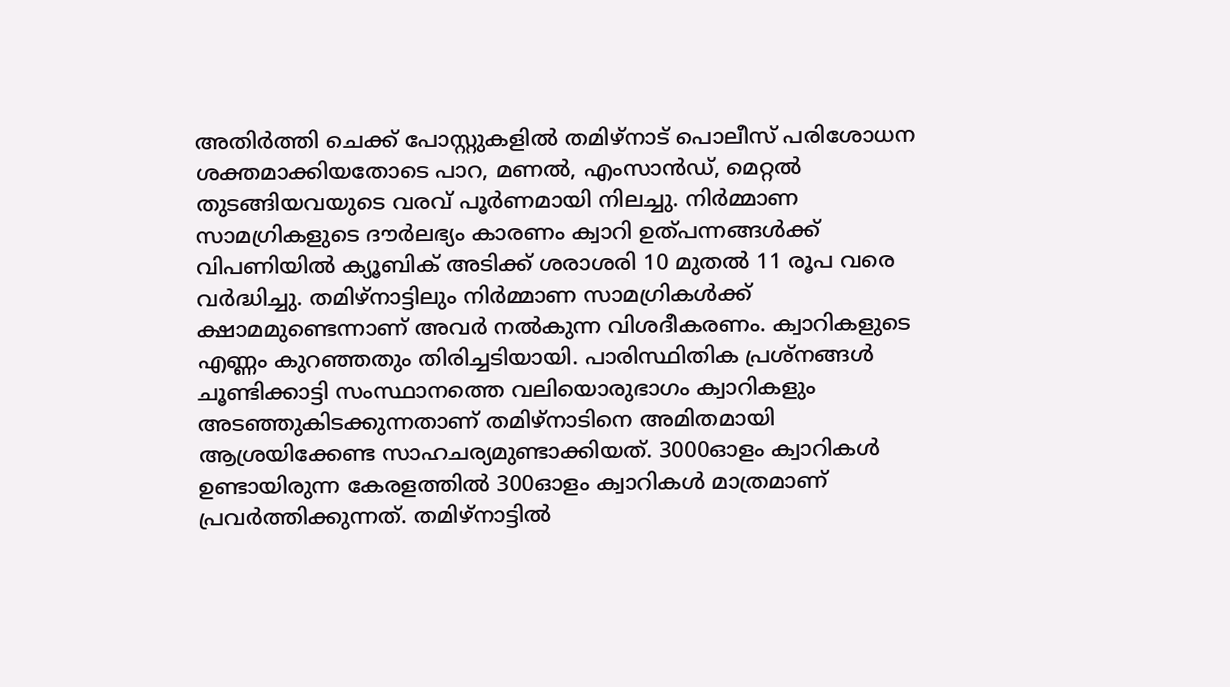അതിർത്തി ചെക്ക് പോസ്റ്റുകളിൽ തമിഴ്നാട് പൊലീസ് പരിശോധന ശക്തമാക്കിയതോടെ പാറ, മണൽ, എംസാൻഡ്, മെറ്റൽ തുടങ്ങിയവയുടെ വരവ് പൂർണമായി നിലച്ചു. നിർമ്മാണ സാമഗ്രികളുടെ ദൗർലഭ്യം കാരണം ക്വാറി ഉത്പന്നങ്ങൾക്ക് വിപണിയിൽ ക്യൂബിക് അടിക്ക് ശരാശരി 10 മുതൽ 11 രൂപ വരെ വർദ്ധിച്ചു. തമിഴ്നാട്ടിലും നിർമ്മാണ സാമഗ്രികൾക്ക് ക്ഷാമമുണ്ടെന്നാണ് അവർ നൽകുന്ന വിശദീകരണം. ക്വാറികളുടെ എണ്ണം കുറഞ്ഞതും തിരിച്ചടിയായി. പാരിസ്ഥിതിക പ്രശ്നങ്ങൾ ചൂണ്ടിക്കാട്ടി സംസ്ഥാനത്തെ വലിയൊരുഭാഗം ക്വാറികളും അടഞ്ഞുകിടക്കുന്നതാണ് തമിഴ്നാടിനെ അമിതമായി ആശ്രയിക്കേണ്ട സാഹചര്യമുണ്ടാക്കിയത്. 3000ഓളം ക്വാറികൾ ഉണ്ടായിരുന്ന കേരളത്തിൽ 300ഓളം ക്വാറികൾ മാത്രമാണ് പ്രവർത്തിക്കുന്നത്. തമിഴ്നാട്ടിൽ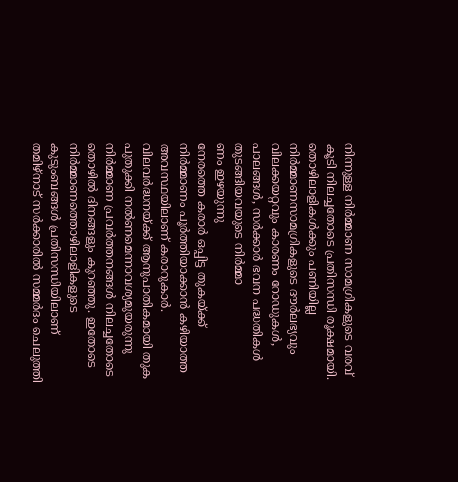നിന്നുള്ള നിർമ്മാണ സാമഗ്രികളുടെ വരവ് കൂടി നിലച്ചതോടെ പ്രതിസന്ധി രൂക്ഷമായി.
തൊഴിലാളികൾക്കും പണിയില്ല
നിർമ്മാണസാമഗ്രികളുടെ ദൗർലഭ്യവും വിലക്കയറ്റവും കാരണം റോഡുകൾ, പാലങ്ങൾ, സർക്കാർ ഭവന പദ്ധതികൾ തുടങ്ങിയവയുടെ നിർമ്മാ
ണം ഇഴയുന്നു
നേരത്തെ കരാർ ഒപ്പിട്ട തുകയ്ക്ക് നിർമ്മാണം പൂർത്തിയാക്കാൻ കഴിയാത്ത അവസ്ഥയിലാണ് കരാറുകാർ. വിലവർദ്ധനയ്ക്ക് ആനുപാതികമായി തുക പുതുക്കി നൽണമെന്നാവശ്യമുയരുന്നു
നിർമ്മാണ പ്രവർത്തനങ്ങൾ നിലച്ചതോടെ തൊഴിൽ ദിനങ്ങളും കുറഞ്ഞു. ഇതോടെ നിർമ്മാണത്തൊഴിലാളികളുടെ കുടുംബങ്ങൾ പ്രതിസന്ധിയിലാണ്
തമിഴ്നാട് സർക്കാരിൽ സമ്മർദം ചെലുത്തി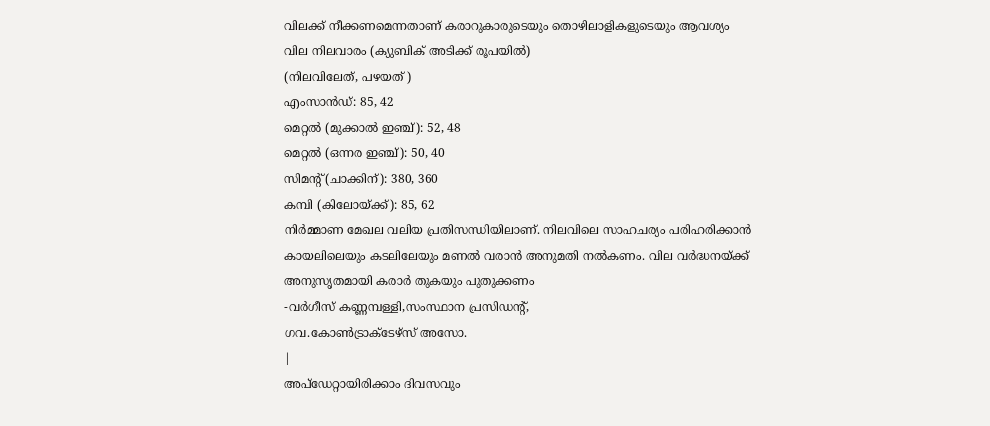വിലക്ക് നീക്കണമെന്നതാണ് കരാറുകാരുടെയും തൊഴിലാളികളുടെയും ആവശ്യം
വില നിലവാരം (ക്യുബിക് അടിക്ക് രൂപയിൽ)
(നിലവിലേത്, പഴയത് )
എംസാൻഡ്: 85, 42
മെറ്റൽ (മുക്കാൽ ഇഞ്ച്): 52, 48
മെറ്റൽ (ഒന്നര ഇഞ്ച്): 50, 40
സിമന്റ് (ചാക്കിന്): 380, 360
കമ്പി (കിലോയ്ക്ക്): 85, 62
നിർമ്മാണ മേഖല വലിയ പ്രതിസന്ധിയിലാണ്. നിലവിലെ സാഹചര്യം പരിഹരിക്കാൻ കായലിലെയും കടലിലേയും മണൽ വരാൻ അനുമതി നൽകണം. വില വർദ്ധനയ്ക്ക് അനുസൃതമായി കരാർ തുകയും പുതുക്കണം
-വർഗീസ് കണ്ണമ്പള്ളി,സംസ്ഥാന പ്രസിഡന്റ്,
ഗവ.കോൺട്രാക്ടേഴ്സ് അസോ.
|
അപ്ഡേറ്റായിരിക്കാം ദിവസവും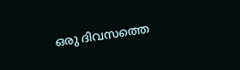ഒരു ദിവസത്തെ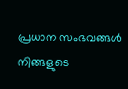പ്രധാന സംഭവങ്ങൾ നിങ്ങളുടെ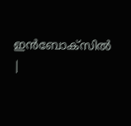ഇൻബോക്സിൽ |